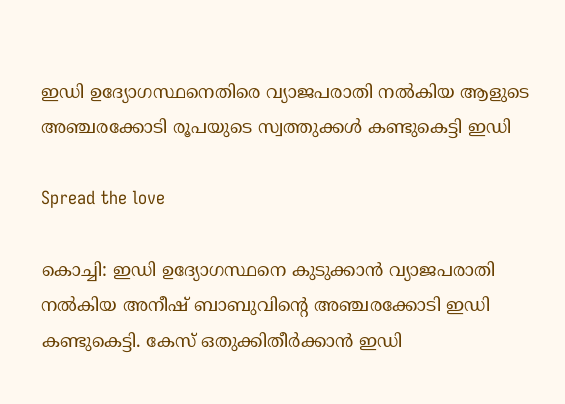ഇഡി ഉദ്യോഗസ്ഥനെതിരെ വ്യാജപരാതി നൽകിയ ആളുടെ അഞ്ചരക്കോടി രൂപയുടെ സ്വത്തുക്കള്‍ കണ്ടുകെട്ടി ഇഡി

Spread the love

കൊച്ചി: ഇഡി ഉദ്യോഗസ്ഥനെ കുടുക്കാന്‍ വ്യാജപരാതി നൽകിയ അനീഷ് ബാബുവിന്റെ അഞ്ചരക്കോടി ഇഡി കണ്ടുകെട്ടി. കേസ് ഒതുക്കിതീര്‍ക്കാന്‍ ഇഡി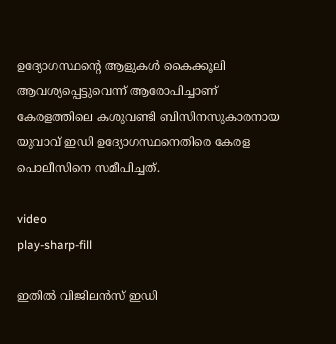ഉദ്യോഗസ്ഥന്റെ ആളുകള്‍ കൈക്കൂലി ആവശ്യപ്പെട്ടുവെന്ന് ആരോപിച്ചാണ് കേരളത്തിലെ കശുവണ്ടി ബിസിനസുകാരനായ യുവാവ് ഇഡി ഉദ്യോഗസ്ഥനെതിരെ കേരള പൊലീസിനെ സമീപിച്ചത്.

video
play-sharp-fill

ഇതില്‍ വിജിലന്‍സ് ഇഡി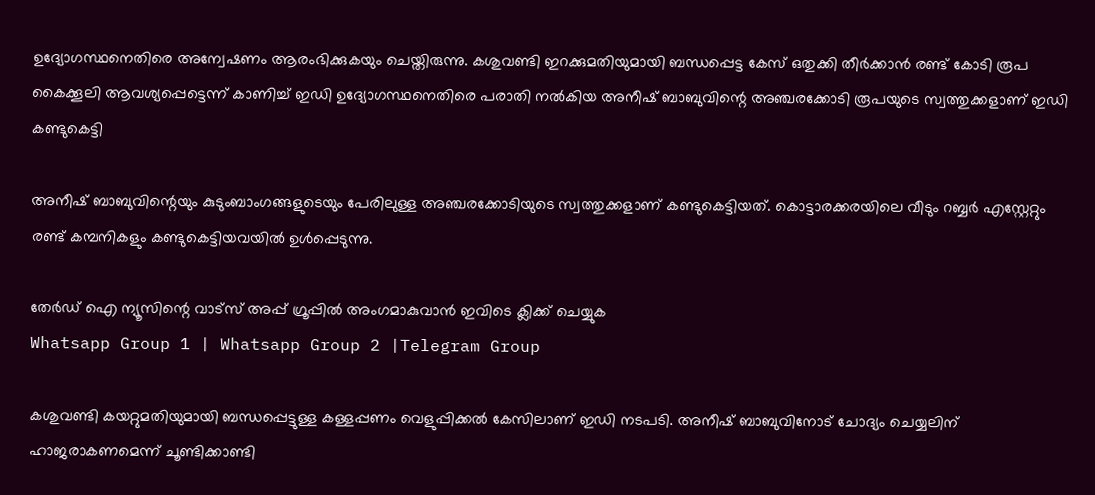ഉദ്യോഗസ്ഥനെതിരെ അന്വേഷണം ആരംഭിക്കുകയും ചെയ്തിരുന്നു. കശുവണ്ടി ഇറക്കുമതിയുമായി ബന്ധപ്പെട്ട കേസ് ഒതുക്കി തീര്‍ക്കാന്‍ രണ്ട് കോടി രൂപ കൈക്കൂലി ആവശ്യപ്പെട്ടെന്ന് കാണിച്ച് ഇഡി ഉദ്യോഗസ്ഥനെതിരെ പരാതി നല്‍കിയ അനീഷ് ബാബുവിന്റെ അഞ്ചരക്കോടി രൂപയുടെ സ്വത്തുക്കളാണ് ഇഡി കണ്ടുകെട്ടി

അനീഷ് ബാബുവിന്റെയും കുടുംബാംഗങ്ങളുടെയും പേരിലുള്ള അഞ്ചരക്കോടിയുടെ സ്വത്തുക്കളാണ് കണ്ടുകെട്ടിയത്. കൊട്ടാരക്കരയിലെ വീടും റബ്ബര്‍ എസ്റ്റേറ്റും രണ്ട് കമ്പനികളും കണ്ടുകെട്ടിയവയില്‍ ഉള്‍പ്പെടുന്നു.

തേർഡ് ഐ ന്യൂസിന്റെ വാട്സ് അപ്പ് ഗ്രൂപ്പിൽ അംഗമാകുവാൻ ഇവിടെ ക്ലിക്ക് ചെയ്യുക
Whatsapp Group 1 | Whatsapp Group 2 |Telegram Group

കശുവണ്ടി കയറ്റുമതിയുമായി ബന്ധപ്പെട്ടുള്ള കള്ളപ്പണം വെളുപ്പിക്കല്‍ കേസിലാണ് ഇഡി നടപടി. അനീഷ് ബാബുവിനോട് ചോദ്യം ചെയ്യലിന് ഹാജരാകണമെന്ന് ചൂണ്ടിക്കാണ്ടി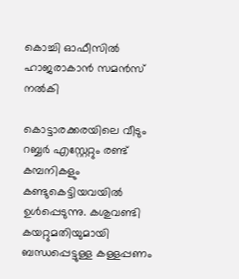കൊച്ചി ഓഫീസില്‍ ഹാജരാകാന്‍ സമന്‍സ് നല്‍കി

കൊട്ടാരക്കരയിലെ വീടും റബ്ബര്‍ എസ്റ്റേറ്റും രണ്ട് കമ്പനികളും കണ്ടുകെട്ടിയവയില്‍ ഉള്‍പ്പെടുന്നു. കശുവണ്ടി കയറ്റുമതിയുമായി ബന്ധപ്പെട്ടുള്ള കള്ളപ്പണം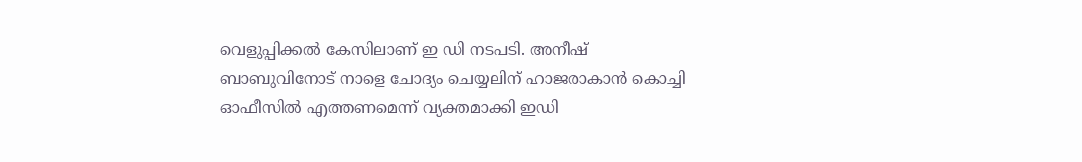വെളുപ്പിക്കല്‍ കേസിലാണ് ഇ ഡി നടപടി. അനീഷ് ബാബുവിനോട് നാളെ ചോദ്യം ചെയ്യലിന് ഹാജരാകാന്‍ കൊച്ചി ഓഫീസില്‍ എത്തണമെന്ന് വ്യക്തമാക്കി ഇഡി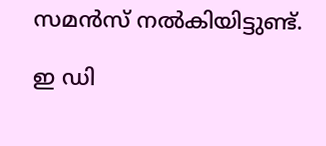സമന്‍സ് നല്‍കിയിട്ടുണ്ട്.

ഇ ഡി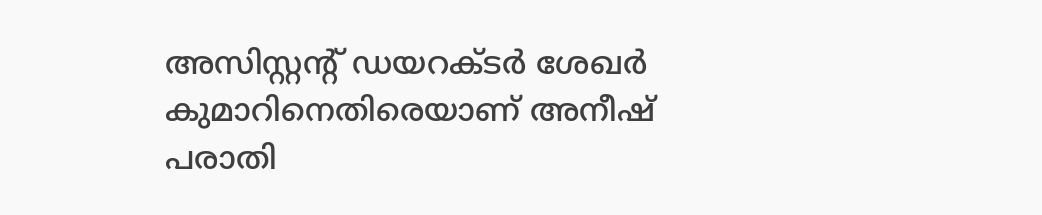അസിസ്റ്റന്റ് ഡയറക്ടര്‍ ശേഖര്‍ കുമാറിനെതിരെയാണ് അനീഷ് പരാതി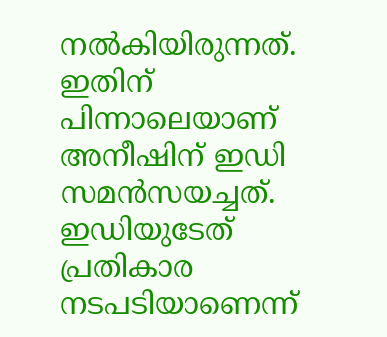നല്‍കിയിരുന്നത്. ഇതിന് പിന്നാലെയാണ് അനീഷിന് ഇഡി സമന്‍സയച്ചത്. ഇഡിയുടേത് പ്രതികാര നടപടിയാണെന്ന്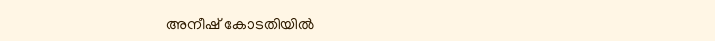അനീഷ് കോടതിയില്‍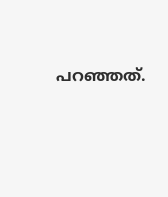പറഞ്ഞത്.